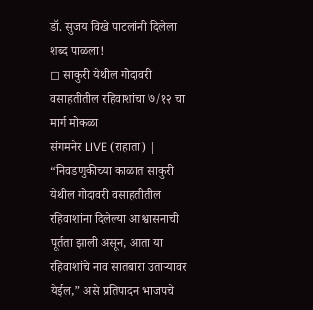डॉ. सुजय विखे पाटलांनी दिलेला शब्द पाळला!
◻ साकुरी येथील गोदावरी वसाहतीतील रहिवाशांचा ७/१२ चा मार्ग मोकळा
संगमनेर LIVE (राहाता) | “निवडणुकीच्या काळात साकुरी येथील गोदावरी वसाहतीतील रहिवाशांना दिलेल्या आश्वासनाची पूर्तता झाली असून, आता या रहिवाशांचे नाव सातबारा उताऱ्यावर येईल,” असे प्रतिपादन भाजपचे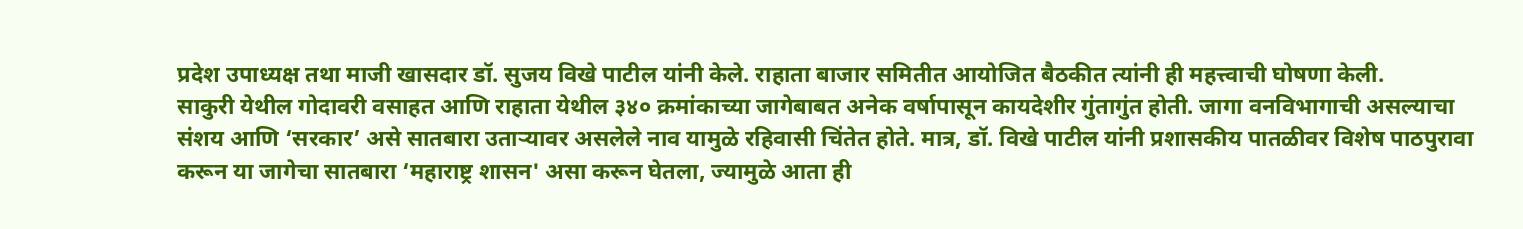प्रदेश उपाध्यक्ष तथा माजी खासदार डॉ. सुजय विखे पाटील यांनी केले. राहाता बाजार समितीत आयोजित बैठकीत त्यांनी ही महत्त्वाची घोषणा केली.
साकुरी येथील गोदावरी वसाहत आणि राहाता येथील ३४० क्रमांकाच्या जागेबाबत अनेक वर्षापासून कायदेशीर गुंतागुंत होती. जागा वनविभागाची असल्याचा संशय आणि ‘सरकार’ असे सातबारा उताऱ्यावर असलेले नाव यामुळे रहिवासी चिंतेत होते. मात्र, डॉ. विखे पाटील यांनी प्रशासकीय पातळीवर विशेष पाठपुरावा करून या जागेचा सातबारा ‘महाराष्ट्र शासन' असा करून घेतला, ज्यामुळे आता ही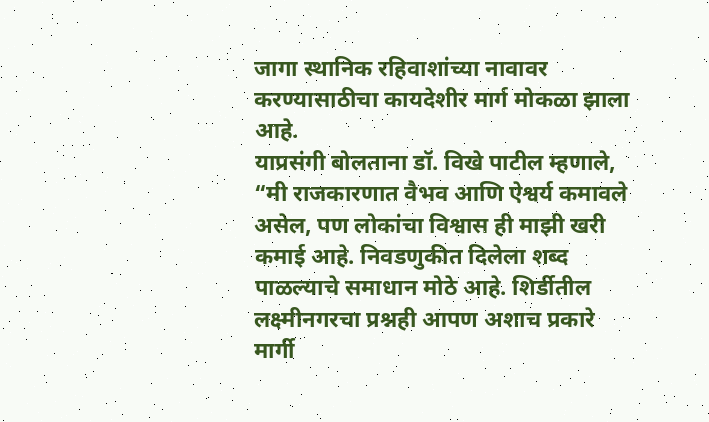जागा स्थानिक रहिवाशांच्या नावावर करण्यासाठीचा कायदेशीर मार्ग मोकळा झाला आहे.
याप्रसंगी बोलताना डॉ. विखे पाटील म्हणाले, “मी राजकारणात वैभव आणि ऐश्वर्य कमावले असेल, पण लोकांचा विश्वास ही माझी खरी कमाई आहे. निवडणुकीत दिलेला शब्द पाळल्याचे समाधान मोठे आहे. शिर्डीतील लक्ष्मीनगरचा प्रश्नही आपण अशाच प्रकारे मार्गी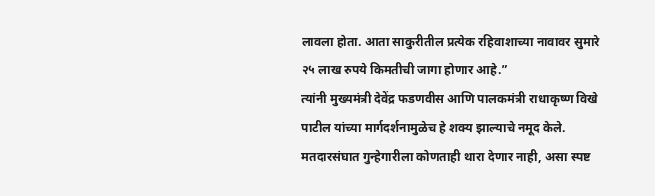लावला होता. आता साकुरीतील प्रत्येक रहिवाशाच्या नावावर सुमारे २५ लाख रुपये किमतीची जागा होणार आहे.”
त्यांनी मुख्यमंत्री देवेंद्र फडणवीस आणि पालकमंत्री राधाकृष्ण विखे पाटील यांच्या मार्गदर्शनामुळेच हे शक्य झाल्याचे नमूद केले.
मतदारसंघात गुन्हेगारीला कोणताही थारा देणार नाही, असा स्पष्ट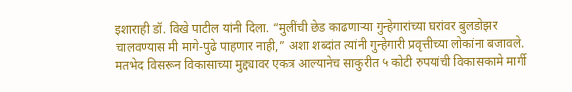इशाराही डॉ. विखे पाटील यांनी दिला. “मुलींची छेड काढणाऱ्या गुन्हेगारांच्या घरांवर बुलडोझर चालवण्यास मी मागे-पुढे पाहणार नाही,” अशा शब्दांत त्यांनी गुन्हेगारी प्रवृत्तीच्या लोकांना बजावले.
मतभेद विसरून विकासाच्या मुद्द्यावर एकत्र आल्यानेच साकुरीत ५ कोटी रुपयांची विकासकामे मार्गी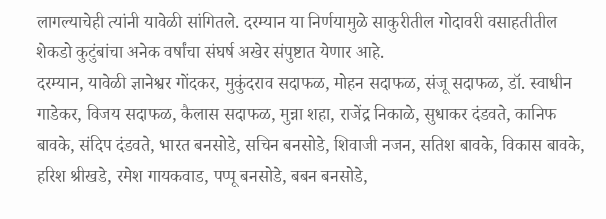लागल्याचेही त्यांनी यावेळी सांगितले. दरम्यान या निर्णयामुळे साकुरीतील गोदावरी वसाहतीतील शेकडो कुटुंबांचा अनेक वर्षांचा संघर्ष अखेर संपुष्टात येणार आहे.
दरम्यान, यावेळी ज्ञानेश्वर गोंदकर, मुकुंदराव सदाफळ, मोहन सदाफळ, संजू सदाफळ, डॉ. स्वाधीन गाडेकर, विजय सदाफळ, कैलास सदाफळ, मुन्ना शहा, राजेंद्र निकाळे, सुधाकर दंडवते, कानिफ बावके, संदिप दंडवते, भारत बनसोडे, सचिन बनसोडे, शिवाजी नजन, सतिश बावके, विकास बावके, हरिश श्रीखडे, रमेश गायकवाड, पप्पू बनसोडे, बबन बनसोडे,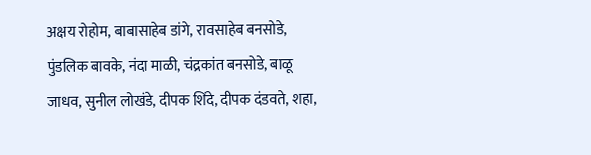अक्षय रोहोम, बाबासाहेब डांगे, रावसाहेब बनसोडे, पुंडलिक बावके, नंदा माळी, चंद्रकांत बनसोडे, बाळू जाधव, सुनील लोखंडे, दीपक शिंदे, दीपक दंडवते, शहा,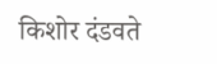किशोर दंडवते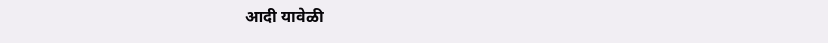आदी यावेळी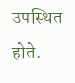उपस्थित होते.